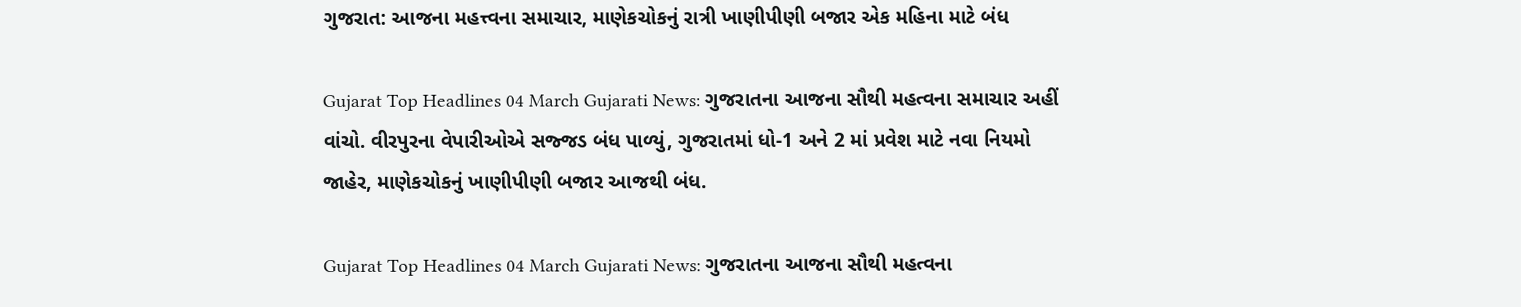ગુજરાત: આજના મહત્ત્વના સમાચાર, માણેકચોકનું રાત્રી ખાણીપીણી બજાર એક મહિના માટે બંધ

Gujarat Top Headlines 04 March Gujarati News: ગુજરાતના આજના સૌથી મહત્વના સમાચાર અહીં વાંચો. વીરપુરના વેપારીઓએ સજ્જડ બંધ પાળ્યું, ગુજરાતમાં ધો-1 અને 2 માં પ્રવેશ માટે નવા નિયમો જાહેર, માણેકચોકનું ખાણીપીણી બજાર આજથી બંધ.

Gujarat Top Headlines 04 March Gujarati News: ગુજરાતના આજના સૌથી મહત્વના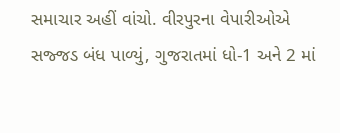સમાચાર અહીં વાંચો. વીરપુરના વેપારીઓએ સજ્જડ બંધ પાળ્યું, ગુજરાતમાં ધો-1 અને 2 માં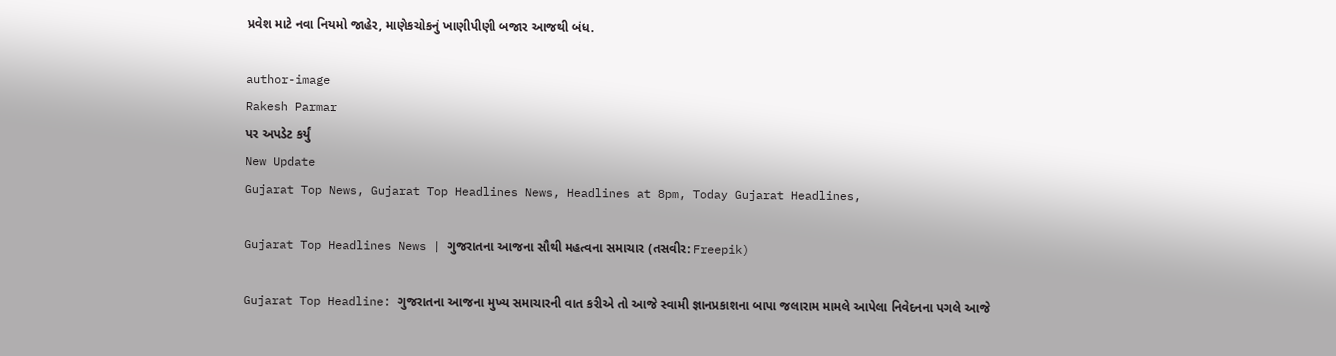પ્રવેશ માટે નવા નિયમો જાહેર, માણેકચોકનું ખાણીપીણી બજાર આજથી બંધ.

author-image
Rakesh Parmar
પર અપડેટ કર્યું
New Update
Gujarat Top News, Gujarat Top Headlines News, Headlines at 8pm, Today Gujarat Headlines,

Gujarat Top Headlines News | ગુજરાતના આજના સૌથી મહત્વના સમાચાર (તસવીર: Freepik)

Gujarat Top Headline: ગુજરાતના આજના મુખ્ય સમાચારની વાત કરીએ તો આજે સ્વામી જ્ઞાનપ્રકાશના બાપા જલારામ મામલે આપેલા નિવેદનના પગલે આજે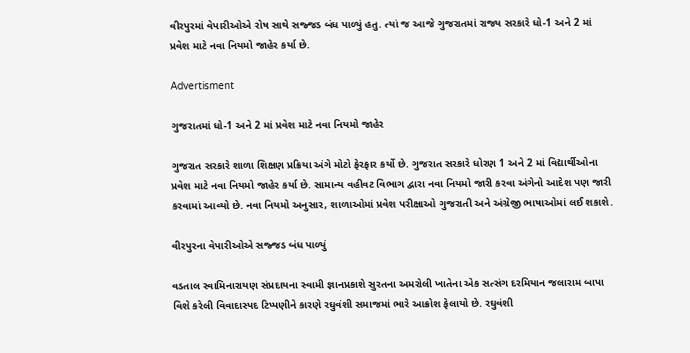વીરપુરમાં વેપારીઓએ રોષ સાથે સજ્જડ બંધ પાળ્યું હતુ. ત્યાં જ આજે ગુજરાતમાં રાજ્ય સરકારે ધો-1 અને 2 માં પ્રવેશ માટે નવા નિયમો જાહેર કર્યા છે.

Advertisment

ગુજરાતમાં ધો-1 અને 2 માં પ્રવેશ માટે નવા નિયમો જાહેર

ગુજરાત સરકારે શાળા શિક્ષણ પ્રક્રિયા અંગે મોટો ફેરફાર કર્યો છે. ગુજરાત સરકારે ધોરણ 1 અને 2 માં વિદ્યાર્થીઓના પ્રવેશ માટે નવા નિયમો જાહેર કર્યા છે. સામાન્ય વહીવટ વિભાગ દ્વારા નવા નિયમો જારી કરવા અંગેનો આદેશ પણ જારી કરવામાં આવ્યો છે. નવા નિયમો અનુસાર, શાળાઓમાં પ્રવેશ પરીક્ષાઓ ગુજરાતી અને અંગ્રેજી ભાષાઓમાં લઈ શકાશે.

વીરપુરના વેપારીઓએ સજ્જડ બંધ પાળ્યું

વડતાલ સ્વામિનારાયણ સંપ્રદાયના સ્વામી જ્ઞાનપ્રકાશે સુરતના અમરોલી ખાતેના એક સત્સંગ દરમિયાન જલારામ બાપા વિશે કરેલી વિવાદાસ્પદ ટિપ્પણીને કારણે રઘુવંશી સમાજમાં ભારે આક્રોશ ફેલાયો છે. રઘુવંશી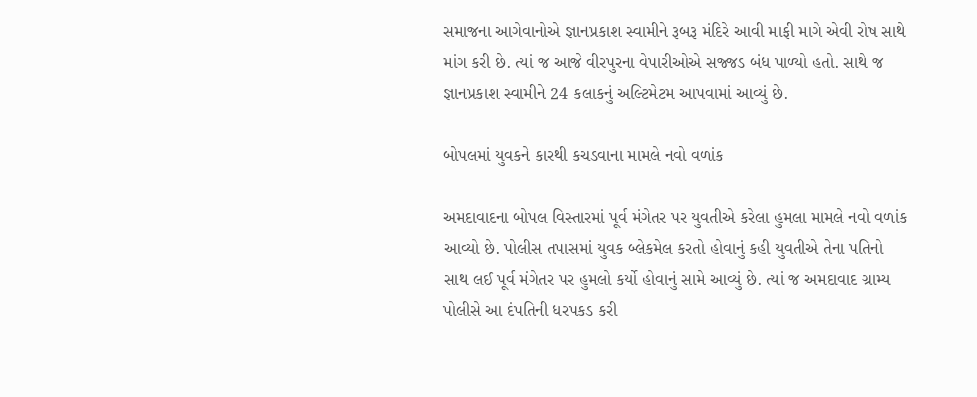સમાજના આગેવાનોએ જ્ઞાનપ્રકાશ સ્વામીને રૂબરૂ મંદિરે આવી માફી માગે એવી રોષ સાથે માંગ કરી છે. ત્યાં જ આજે વીરપુરના વેપારીઓએ સજ્જડ બંધ પાળ્યો હતો. સાથે જ જ્ઞાનપ્રકાશ સ્વામીને 24 કલાકનું અલ્ટિમેટમ આપવામાં આવ્યું છે.

બોપલમાં યુવકને કારથી કચડવાના મામલે નવો વળાંક

અમદાવાદના બોપલ વિસ્તારમાં પૂર્વ મંગેતર પર યુવતીએ કરેલા હુમલા મામલે નવો વળાંક આવ્યો છે. પોલીસ તપાસમાં યુવક બ્લેકમેલ કરતો હોવાનું કહી યુવતીએ તેના પતિનો સાથ લઈ પૂર્વ મંગેતર પર હુમલો કર્યો હોવાનું સામે આવ્યું છે. ત્યાં જ અમદાવાદ ગ્રામ્ય પોલીસે આ દંપતિની ધરપકડ કરી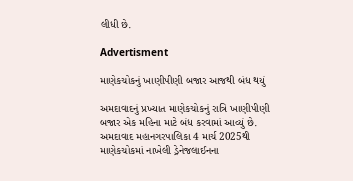લીધી છે.

Advertisment

માણેકચોકનું ખાણીપીણી બજાર આજથી બંધ થયું

અમદાવાદનું પ્રખ્યાત માણેકચોકનું રાત્રિ ખાણીપીણી બજાર એક મહિના માટે બંધ કરવામાં આવ્યું છે. અમદાવાદ મહાનગરપાલિકા 4 માર્ચ 2025થી માણેકચોકમાં નાખેલી ડ્રેનેજલાઈનના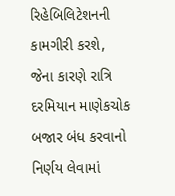રિહેબિલિટેશનની કામગીરી કરશે, જેના કારણે રાત્રિ દરમિયાન માણેકચોક બજાર બંધ કરવાનો નિર્ણય લેવામાં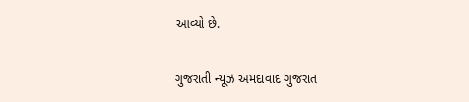આવ્યો છે.

ગુજરાતી ન્યૂઝ અમદાવાદ ગુજરાત